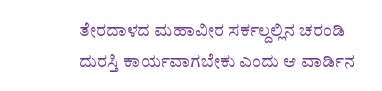ತೇರದಾಳದ ಮಹಾವೀರ ಸರ್ಕಲ್ದಲ್ಲಿನ ಚರಂಡಿ ದುರಸ್ತಿ ಕಾರ್ಯವಾಗಬೇಕು ಎಂದು ಆ ವಾರ್ಡಿನ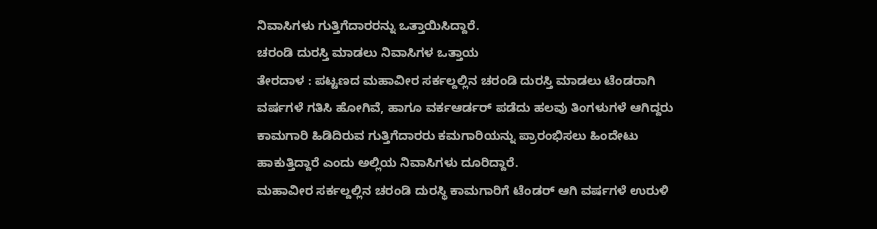ನಿವಾಸಿಗಳು ಗುತ್ತಿಗೆದಾರರನ್ನು ಒತ್ತಾಯಿಸಿದ್ದಾರೆ.
ಚರಂಡಿ ದುರಸ್ತಿ ಮಾಡಲು ನಿವಾಸಿಗಳ ಒತ್ತಾಯ
ತೇರದಾಳ : ಪಟ್ಟಣದ ಮಹಾವೀರ ಸರ್ಕಲ್ದಲ್ಲಿನ ಚರಂಡಿ ದುರಸ್ತಿ ಮಾಡಲು ಟೆಂಡರಾಗಿ ವರ್ಷಗಳೆ ಗತಿಸಿ ಹೋಗಿವೆ, ಹಾಗೂ ವರ್ಕಆರ್ಡರ್ ಪಡೆದು ಹಲವು ತಿಂಗಳುಗಳೆ ಆಗಿದ್ದರು ಕಾಮಗಾರಿ ಹಿಡಿದಿರುವ ಗುತ್ತಿಗೆದಾರರು ಕಮಗಾರಿಯನ್ನು ಪ್ರಾರಂಭಿಸಲು ಹಿಂದೇಟು ಹಾಕುತ್ತಿದ್ದಾರೆ ಎಂದು ಅಲ್ಲಿಯ ನಿವಾಸಿಗಳು ದೂರಿದ್ದಾರೆ.
ಮಹಾವೀರ ಸರ್ಕಲ್ದಲ್ಲಿನ ಚರಂಡಿ ದುರಸ್ಥಿ ಕಾಮಗಾರಿಗೆ ಟೆಂಡರ್ ಆಗಿ ವರ್ಷಗಳೆ ಉರುಳಿ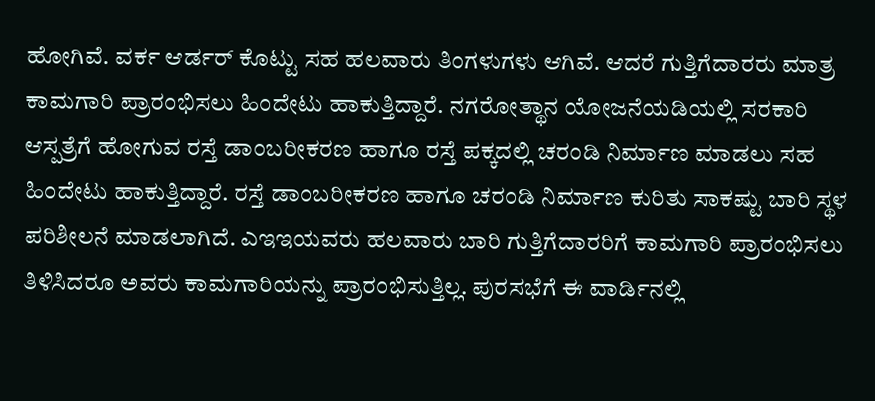ಹೋಗಿವೆ. ವರ್ಕ ಆರ್ಡರ್ ಕೊಟ್ಟು ಸಹ ಹಲವಾರು ತಿಂಗಳುಗಳು ಆಗಿವೆ. ಆದರೆ ಗುತ್ತಿಗೆದಾರರು ಮಾತ್ರ ಕಾಮಗಾರಿ ಪ್ರಾರಂಭಿಸಲು ಹಿಂದೇಟು ಹಾಕುತ್ತಿದ್ದಾರೆ. ನಗರೋತ್ಥಾನ ಯೋಜನೆಯಡಿಯಲ್ಲಿ ಸರಕಾರಿ ಆಸ್ಪತ್ರೆಗೆ ಹೋಗುವ ರಸ್ತೆ ಡಾಂಬರೀಕರಣ ಹಾಗೂ ರಸ್ತೆ ಪಕ್ಕದಲ್ಲಿ ಚರಂಡಿ ನಿರ್ಮಾಣ ಮಾಡಲು ಸಹ ಹಿಂದೇಟು ಹಾಕುತ್ತಿದ್ದಾರೆ. ರಸ್ತೆ ಡಾಂಬರೀಕರಣ ಹಾಗೂ ಚರಂಡಿ ನಿರ್ಮಾಣ ಕುರಿತು ಸಾಕಷ್ಟು ಬಾರಿ ಸ್ಥಳ ಪರಿಶೀಲನೆ ಮಾಡಲಾಗಿದೆ. ಎಇಇಯವರು ಹಲವಾರು ಬಾರಿ ಗುತ್ತಿಗೆದಾರರಿಗೆ ಕಾಮಗಾರಿ ಪ್ರಾರಂಭಿಸಲು ತಿಳಿಸಿದರೂ ಅವರು ಕಾಮಗಾರಿಯನ್ನು ಪ್ರಾರಂಭಿಸುತ್ತಿಲ್ಲ. ಪುರಸಭೆಗೆ ಈ ವಾರ್ಡಿನಲ್ಲಿ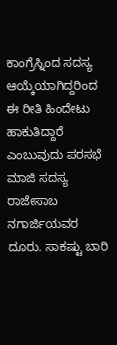ಕಾಂಗ್ರೆಸ್ನಿಂದ ಸದಸ್ಯ ಆಯ್ಕೆಯಾಗಿದ್ದರಿಂದ ಈ ರೀತಿ ಹಿಂದೇಟು ಹಾಕುತಿದ್ದಾರೆ ಎಂಬುವುದು ಪರಸಭೆ ಮಾಜಿ ಸದಸ್ಯ ರಾಜೇಸಾಬ ನಗಾರ್ಜಿಯವರ ದೂರು. ಸಾಕಷ್ಟು ಬಾರಿ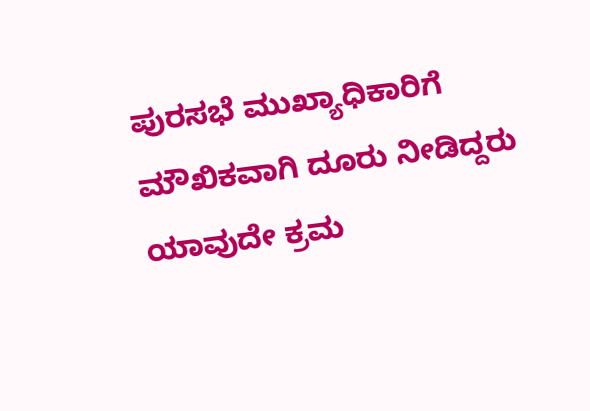ಪುರಸಭೆ ಮುಖ್ಯಾಧಿಕಾರಿಗೆ ಮೌಖಿಕವಾಗಿ ದೂರು ನೀಡಿದ್ದರು ಯಾವುದೇ ಕ್ರಮ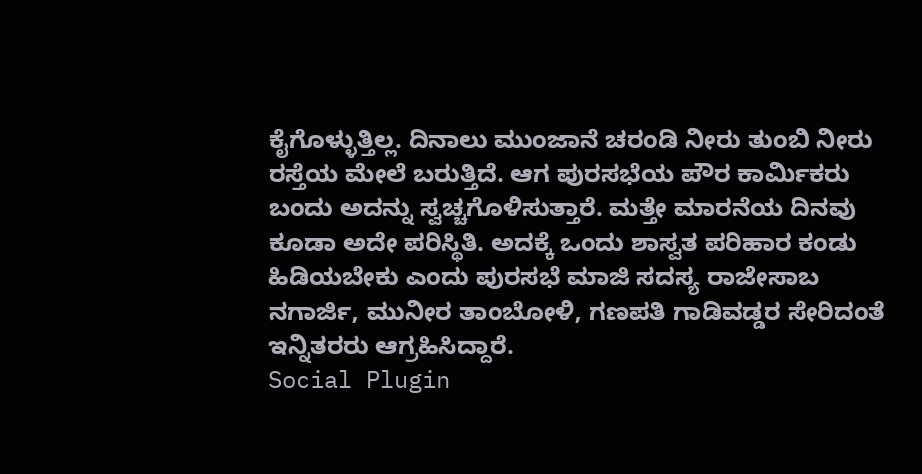ಕೈಗೊಳ್ಳುತ್ತಿಲ್ಲ. ದಿನಾಲು ಮುಂಜಾನೆ ಚರಂಡಿ ನೀರು ತುಂಬಿ ನೀರು ರಸ್ತೆಯ ಮೇಲೆ ಬರುತ್ತಿದೆ. ಆಗ ಪುರಸಭೆಯ ಪೌರ ಕಾರ್ಮಿಕರು ಬಂದು ಅದನ್ನು ಸ್ವಚ್ಚಗೊಳಿಸುತ್ತಾರೆ. ಮತ್ತೇ ಮಾರನೆಯ ದಿನವು ಕೂಡಾ ಅದೇ ಪರಿಸ್ಥಿತಿ. ಅದಕ್ಕೆ ಒಂದು ಶಾಸ್ವತ ಪರಿಹಾರ ಕಂಡು ಹಿಡಿಯಬೇಕು ಎಂದು ಪುರಸಭೆ ಮಾಜಿ ಸದಸ್ಯ ರಾಜೇಸಾಬ ನಗಾರ್ಜಿ, ಮುನೀರ ತಾಂಬೋಳಿ, ಗಣಪತಿ ಗಾಡಿವಡ್ಡರ ಸೇರಿದಂತೆ ಇನ್ನಿತರರು ಆಗ್ರಹಿಸಿದ್ದಾರೆ.
Social Plugin